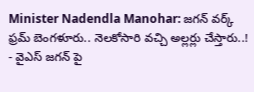Minister Nadendla Manohar: జగన్ వర్క్ ఫ్రమ్ బెంగళూరు.. నెలకోసారి వచ్చి అల్లర్లు చేస్తారు..!
- వైఎస్ జగన్ పై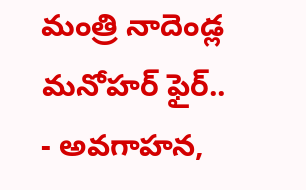మంత్రి నాదెండ్ల మనోహర్ ఫైర్..
- అవగాహన,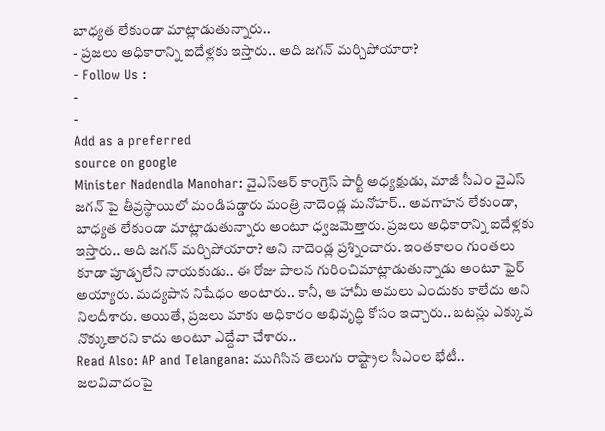బాధ్యత లేకుండా మాట్లాడుతున్నారు..
- ప్రజలు అధికారాన్ని ఐదేళ్లకు ఇస్తారు.. అది జగన్ మర్చిపోయారా?
- Follow Us :
-
-
Add as a preferred
source on google
Minister Nadendla Manohar: వైఎస్ఆర్ కాంగ్రెస్ పార్టీ అధ్యక్షుడు, మాజీ సీఎం వైఎస్ జగన్ పై తీవ్రస్థాయిలో మండిపడ్డారు మంత్రి నాదెండ్ల మనోహర్.. అవగాహన లేకుండా, బాధ్యత లేకుండా మాట్లాడుతున్నారు అంటూ ధ్వజమెత్తారు. ప్రజలు అధికారాన్ని ఐదేళ్లకు ఇస్తారు.. అది జగన్ మర్చిపోయారా? అని నాదెండ్ల ప్రశ్నించారు. ఇంతకాలం గుంతలు కూడా పూడ్చలేని నాయకుడు.. ఈ రోజు పాలన గురించిమాట్లాడుతున్నాడు అంటూ ఫైర్ అయ్యారు. మద్యపాన నిషేధం అంటారు.. కానీ, ఆ హామీ అమలు ఎందుకు కాలేదు అని నిలదీశారు. అయితే, ప్రజలు మాకు అధికారం అభివృద్ధి కోసం ఇచ్చారు.. బటన్లు ఎక్కువ నొక్కుతారని కాదు అంటూ ఎద్దేవా చేశారు..
Read Also: AP and Telangana: ముగిసిన తెలుగు రాష్ట్రాల సీఎంల భేటీ.. జలవివాదంపై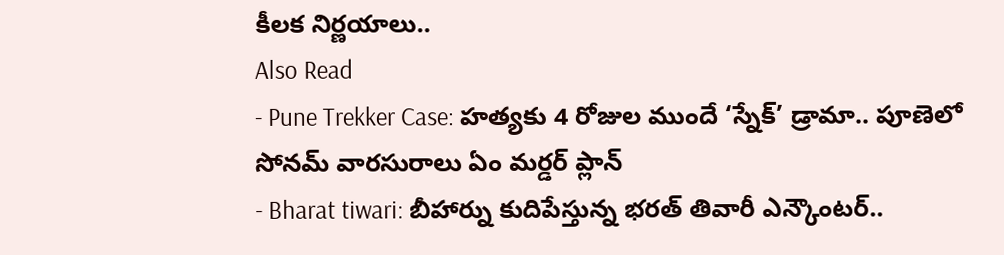కీలక నిర్ణయాలు..
Also Read
- Pune Trekker Case: హత్యకు 4 రోజుల ముందే ‘స్నేక్’ డ్రామా.. పూణెలో సోనమ్ వారసురాలు ఏం మర్డర్ ప్లాన్
- Bharat tiwari: బీహార్ను కుదిపేస్తున్న భరత్ తివారీ ఎన్కౌంటర్..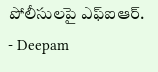పోలీసులపై ఎఫ్ఐఆర్.
- Deepam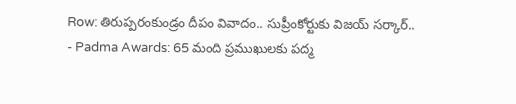Row: తిరుప్పరంకుండ్రం దీపం వివాదం.. సుప్రీంకోర్టుకు విజయ్ సర్కార్..
- Padma Awards: 65 మంది ప్రముఖులకు పద్మ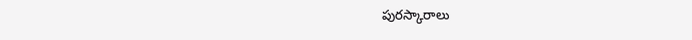పురస్కారాలు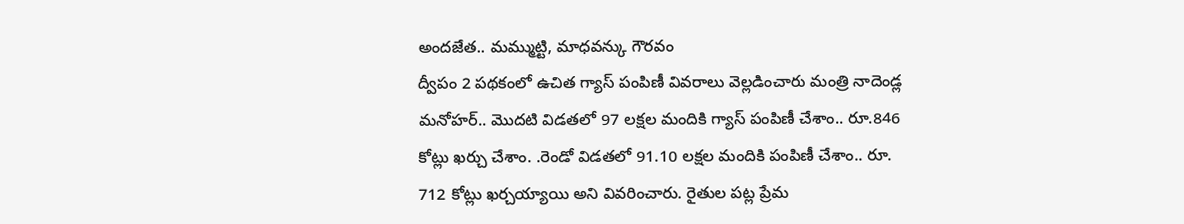అందజేత.. మమ్ముట్టి, మాధవన్కు గౌరవం
ద్వీపం 2 పథకంలో ఉచిత గ్యాస్ పంపిణీ వివరాలు వెల్లడించారు మంత్రి నాదెండ్ల మనోహర్.. మొదటి విడతలో 97 లక్షల మందికి గ్యాస్ పంపిణీ చేశాం.. రూ.846 కోట్లు ఖర్చు చేశాం. .రెండో విడతలో 91.10 లక్షల మందికి పంపిణీ చేశాం.. రూ. 712 కోట్లు ఖర్చయ్యాయి అని వివరించారు. రైతుల పట్ల ప్రేమ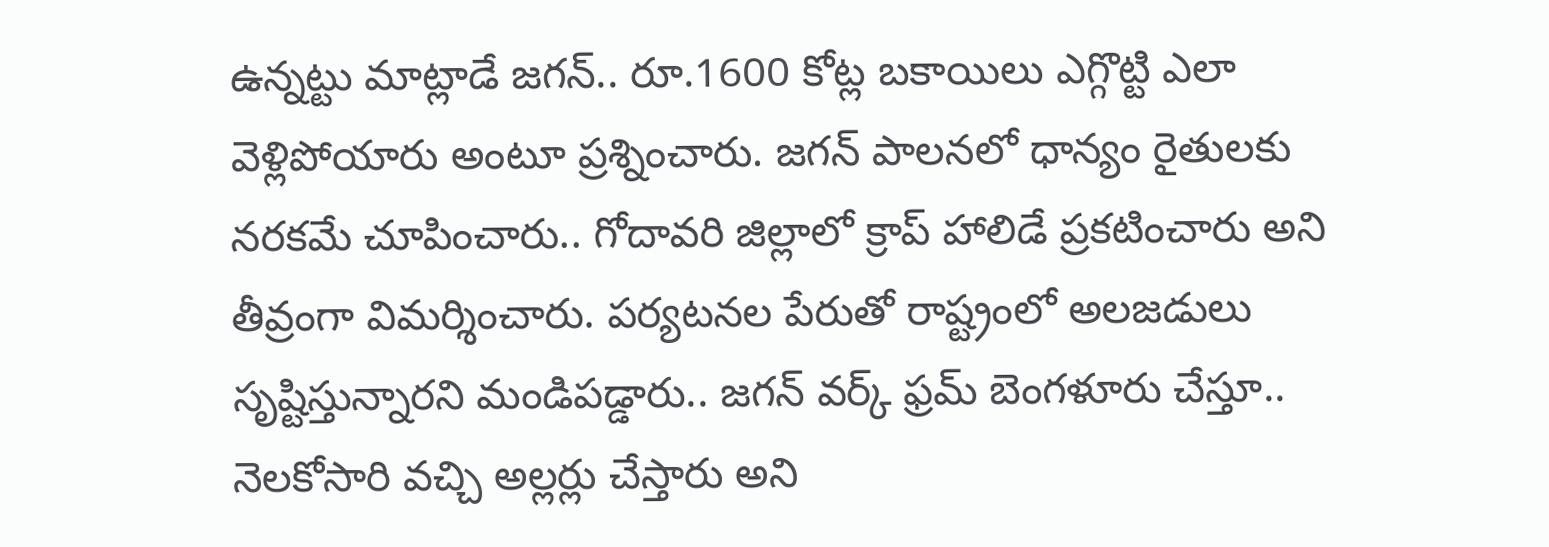ఉన్నట్టు మాట్లాడే జగన్.. రూ.1600 కోట్ల బకాయిలు ఎగ్గొట్టి ఎలా వెళ్లిపోయారు అంటూ ప్రశ్నించారు. జగన్ పాలనలో ధాన్యం రైతులకు నరకమే చూపించారు.. గోదావరి జిల్లాలో క్రాప్ హాలిడే ప్రకటించారు అని తీవ్రంగా విమర్శించారు. పర్యటనల పేరుతో రాష్ట్రంలో అలజడులు సృష్టిస్తున్నారని మండిపడ్డారు.. జగన్ వర్క్ ఫ్రమ్ బెంగళూరు చేస్తూ.. నెలకోసారి వచ్చి అల్లర్లు చేస్తారు అని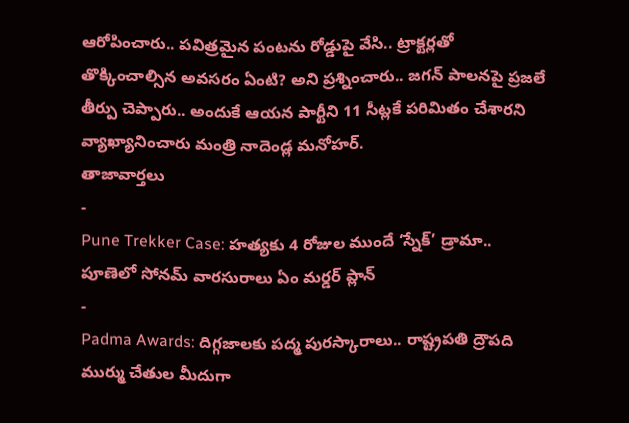ఆరోపించారు.. పవిత్రమైన పంటను రోడ్డుపై వేసి.. ట్రాక్టర్లతో తొక్కించాల్సిన అవసరం ఏంటి? అని ప్రశ్నించారు.. జగన్ పాలనపై ప్రజలే తీర్పు చెప్పారు.. అందుకే ఆయన పార్టీని 11 సీట్లకే పరిమితం చేశారని వ్యాఖ్యానించారు మంత్రి నాదెండ్ల మనోహర్.
తాజావార్తలు
-
Pune Trekker Case: హత్యకు 4 రోజుల ముందే ‘స్నేక్’ డ్రామా.. పూణెలో సోనమ్ వారసురాలు ఏం మర్డర్ ప్లాన్
-
Padma Awards: దిగ్గజాలకు పద్మ పురస్కారాలు.. రాష్ట్రపతి ద్రౌపది ముర్ము చేతుల మీదుగా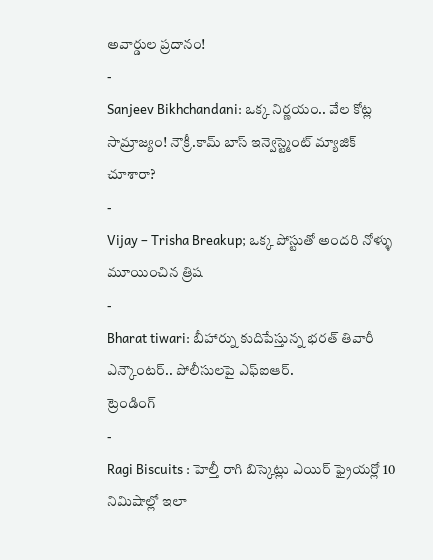అవార్డుల ప్రదానం!
-
Sanjeev Bikhchandani: ఒక్క నిర్ణయం.. వేల కోట్ల సామ్రాజ్యం! నౌక్రీ.కామ్ బాస్ ఇన్వెస్ట్మెంట్ మ్యాజిక్ చూశారా?
-
Vijay – Trisha Breakup; ఒక్క పోస్టుతో అందరి నోళ్ళు మూయించిన త్రిష
-
Bharat tiwari: బీహార్ను కుదిపేస్తున్న భరత్ తివారీ ఎన్కౌంటర్.. పోలీసులపై ఎఫ్ఐఆర్.
ట్రెండింగ్
-
Ragi Biscuits : హెల్తీ రాగి బిస్కెట్లు ఎయిర్ ఫ్రైయర్లో 10 నిమిషాల్లో ఇలా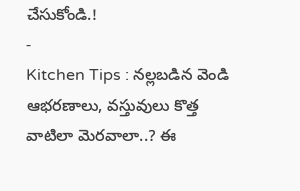చేసుకోండి.!
-
Kitchen Tips : నల్లబడిన వెండి ఆభరణాలు, వస్తువులు కొత్త వాటిలా మెరవాలా..? ఈ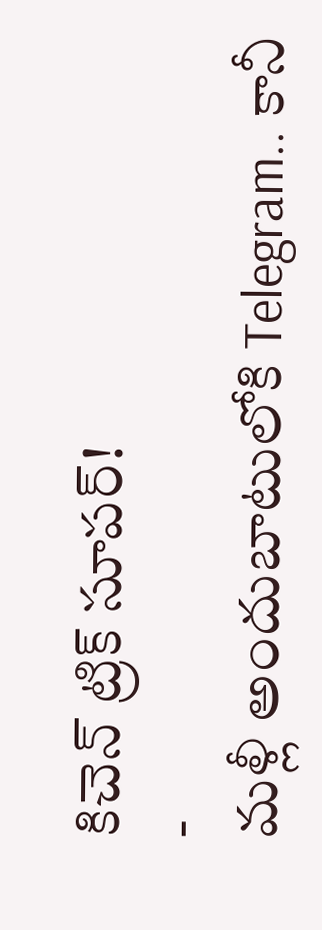కిచెన్ ట్రిక్ సూపర్!
-
మళ్లీ అందుబాటులోకి Telegram.. కానీ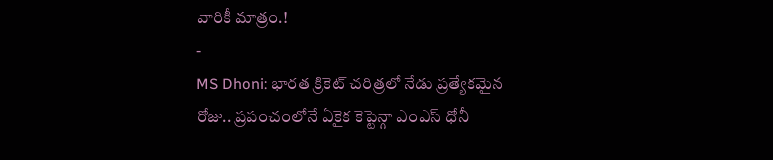వారికీ మాత్రం.!
-
MS Dhoni: భారత క్రికెట్ చరిత్రలో నేడు ప్రత్యేకమైన రోజు.. ప్రపంచంలోనే ఏకైక కెప్టెన్గా ఎంఎస్ ధోనీ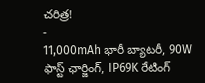చరిత్ర!
-
11,000mAh భారీ బ్యాటరీ, 90W ఫాస్ట్ ఛార్జింగ్, IP69K రేటింగ్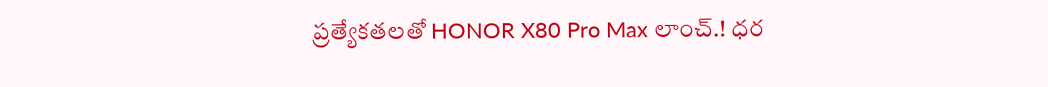ప్రత్యేకతలతో HONOR X80 Pro Max లాంచ్.! ధర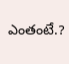ఎంతంటే.?